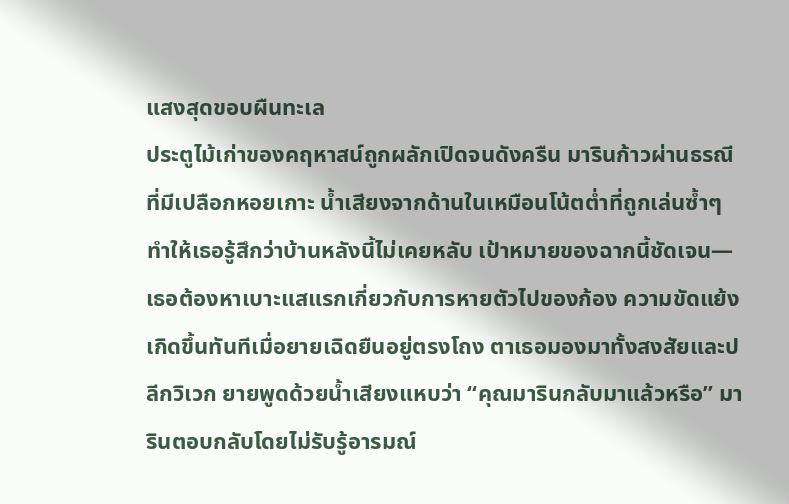แสงสุดขอบผืนทะเล
ประตูไม้เก่าของคฤหาสน์ถูกผลักเปิดจนดังครืน มารินก้าวผ่านธรณีที่มีเปลือกหอยเกาะ น้ำเสียงจากด้านในเหมือนโน้ตต่ำที่ถูกเล่นซ้ำๆ ทำให้เธอรู้สึกว่าบ้านหลังนี้ไม่เคยหลับ เป้าหมายของฉากนี้ชัดเจน—เธอต้องหาเบาะแสแรกเกี่ยวกับการหายตัวไปของก้อง ความขัดแย้งเกิดขึ้นทันทีเมื่อยายเฉิดยืนอยู่ตรงโถง ตาเธอมองมาทั้งสงสัยและปลีกวิเวก ยายพูดด้วยน้ำเสียงแหบว่า “คุณมารินกลับมาแล้วหรือ” มารินตอบกลับโดยไม่รับรู้อารมณ์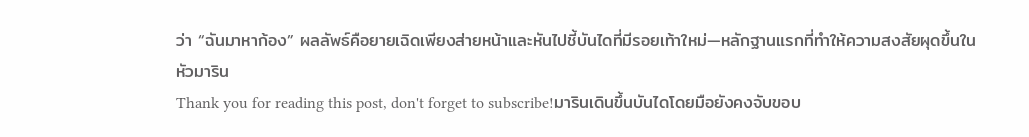ว่า “ฉันมาหาก้อง” ผลลัพธ์คือยายเฉิดเพียงส่ายหน้าและหันไปชี้บันไดที่มีรอยเท้าใหม่—หลักฐานแรกที่ทำให้ความสงสัยผุดขึ้นในหัวมาริน
Thank you for reading this post, don't forget to subscribe!มารินเดินขึ้นบันไดโดยมือยังคงจับขอบ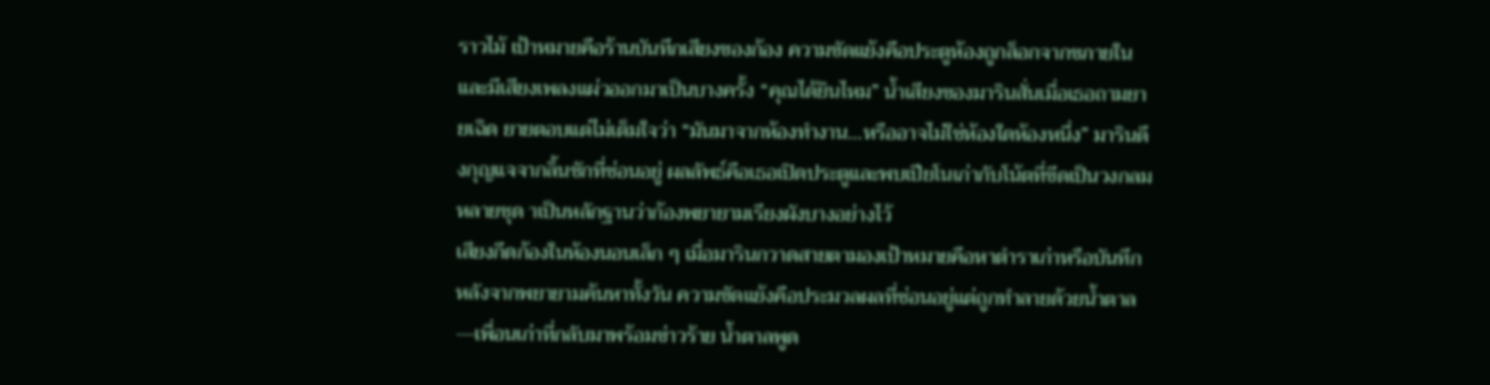ราวไม้ เป้าหมายคือร้านบันทึกเสียงของก้อง ความขัดแย้งคือประตูห้องถูกล็อกจากขภายในและมีเสียงเพลงแผ่วออกมาเป็นบางครั้ง “คุณได้ยินไหม” น้ำเสียงของมารินสั่นเมื่อเธอถามยายเฉิด ยายตอบแต่ไม่เต็มใจว่า “มันมาจากห้องทำงาน…หรืออาจไม่ใช่ห้องใดห้องหนึ่ง” มารินดึงกุญแจจากลิ้นชักที่ซ่อนอยู่ ผลลัพธ์คือเธอเปิดประตูและพบเปียโนเก่ากับโน้ตที่ขีดเป็นวงกลมหลายชุด าเป็นหลักฐานว่าก้องพยายามเรียงผังบางอย่างไว้
เสียงกีดก้องในห้องนอนเล็ก ๆ เมื่อมารินกวาดสายตามองเป้าหมายคือหาตำราเก่าหรือบันทึก หลังจากพยายามค้นหาทั้งวัน ความขัดแย้งคือประมวลผลที่ซ่อนอยู่แต่ถูกทำลายด้วยน้ำตาล—เพื่อนเก่าที่กลับมาพร้อมข่าวร้าย น้ำตาลพูด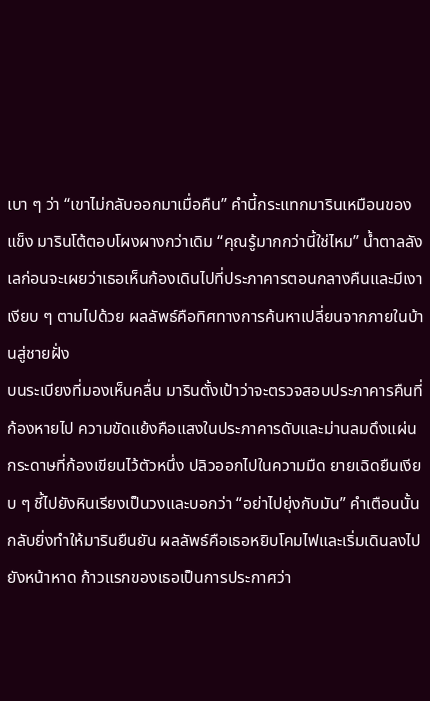เบา ๆ ว่า “เขาไม่กลับออกมาเมื่อคืน” คำนี้กระแทกมารินเหมือนของแข็ง มารินโต้ตอบโผงผางกว่าเดิม “คุณรู้มากกว่านี้ใช่ไหม” น้ำตาลลังเลก่อนจะเผยว่าเธอเห็นก้องเดินไปที่ประภาคารตอนกลางคืนและมีเงาเงียบ ๆ ตามไปด้วย ผลลัพธ์คือทิศทางการค้นหาเปลี่ยนจากภายในบ้านสู่ชายฝั่ง
บนระเบียงที่มองเห็นคลื่น มารินตั้งเป้าว่าจะตรวจสอบประภาคารคืนที่ก้องหายไป ความขัดแย้งคือแสงในประภาคารดับและม่านลมดึงแผ่นกระดาษที่ก้องเขียนไว้ตัวหนึ่ง ปลิวออกไปในความมืด ยายเฉิดยืนเงียบ ๆ ชี้ไปยังหินเรียงเป็นวงและบอกว่า “อย่าไปยุ่งกับมัน” คำเตือนนั้นกลับยิ่งทำให้มารินยืนยัน ผลลัพธ์คือเธอหยิบโคมไฟและเริ่มเดินลงไปยังหน้าหาด ก้าวแรกของเธอเป็นการประกาศว่า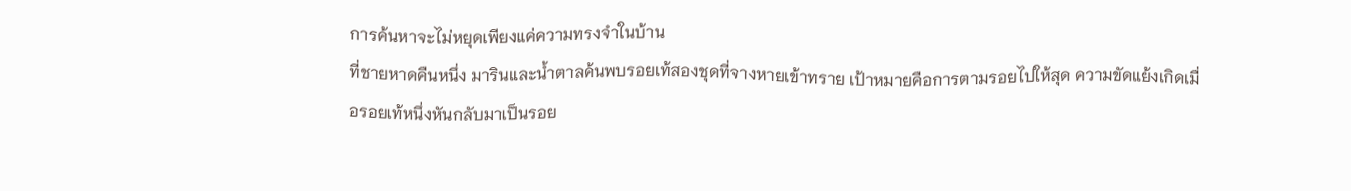การค้นหาจะไม่หยุดเพียงแค่ความทรงจำในบ้าน
ที่ชายหาดคืนหนึ่ง มารินและน้ำตาลค้นพบรอยเท้สองชุดที่จางหายเข้าทราย เป้าหมายคือการตามรอยไปให้สุด ความขัดแย้งเกิดเมื่อรอยเท้หนึ่งหันกลับมาเป็นรอย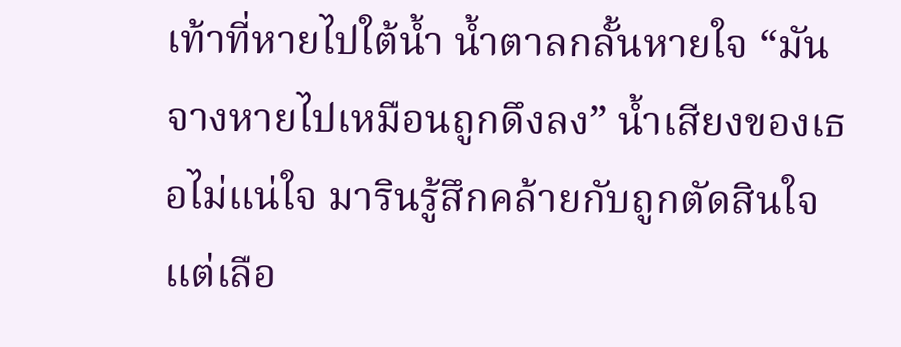เท้าที่หายไปใต้น้ำ น้ำตาลกลั้นหายใจ “มันจางหายไปเหมือนถูกดึงลง” น้ำเสียงของเธอไม่แน่ใจ มารินรู้สึกคล้ายกับถูกตัดสินใจ แต่เลือ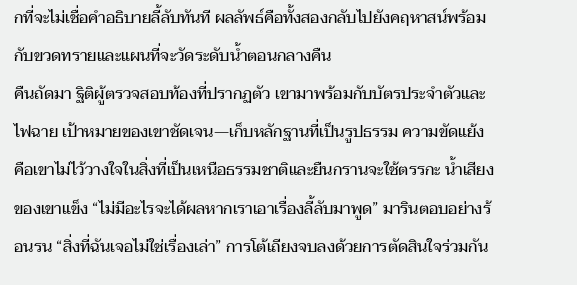กที่จะไม่เชื่อคำอธิบายลี้ลับทันที ผลลัพธ์คือทั้งสองกลับไปยังคฤหาสน์พร้อมกับขวดทรายและแผนที่จะวัดระดับน้ำตอนกลางคืน
คืนถัดมา ฐิติผู้ตรวจสอบท้องที่ปรากฏตัว เขามาพร้อมกับบัตรประจำตัวและไฟฉาย เป้าหมายของเขาชัดเจน—เก็บหลักฐานที่เป็นรูปธรรม ความขัดแย้งคือเขาไม่ไว้วางใจในสิ่งที่เป็นเหนือธรรมชาติและยืนกรานจะใช้ตรรกะ น้ำเสียงของเขาแข็ง “ไม่มีอะไรจะได้ผลหากเราเอาเรื่องลี้ลับมาพูด” มารินตอบอย่างร้อนรน “สิ่งที่ฉันเจอไม่ใช่เรื่องเล่า” การโต้เถียงจบลงด้วยการตัดสินใจร่วมกัน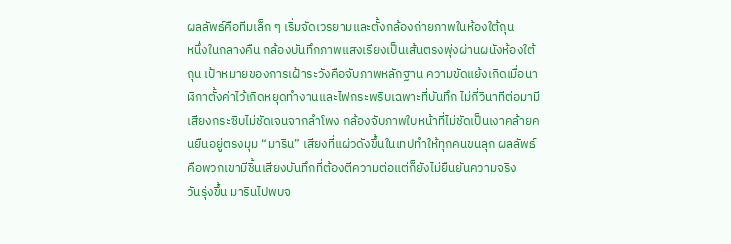ผลลัพธ์คือทีมเล็ก ๆ เริ่มจัดเวรยามและตั้งกล้องถ่ายภาพในห้องใต้ถุน
หนึ่งในกลางคืน กล้องบันทึกภาพแสงเรียงเป็นเส้นตรงพุ่งผ่านผนังห้องใต้ถุน เป้าหมายของการเฝ้าระวังคือจับภาพหลักฐาน ความขัดแย้งเกิดเมื่อนาฬิกาตั้งค่าไว้เกิดหยุดทำงานและไฟกระพริบเฉพาะที่บันทึก ไม่กี่วินาทีต่อมามีเสียงกระซิบไม่ชัดเจนจากลำโพง กล้องจับภาพใบหน้าที่ไม่ชัดเป็นเงาคล้ายคนยืนอยู่ตรงมุม “มาริน” เสียงที่แผ่วดังขึ้นในเทปทำให้ทุกคนขนลุก ผลลัพธ์คือพวกเขามีชิ้นเสียงบันทึกที่ต้องตีความต่อแต่ก็ยังไม่ยืนยันความจริง
วันรุ่งขึ้น มารินไปพบจ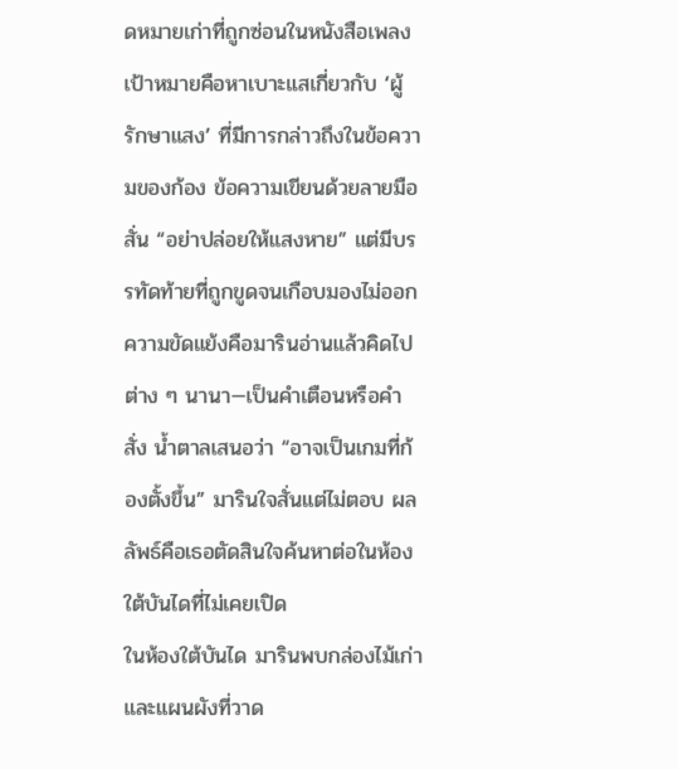ดหมายเก่าที่ถูกซ่อนในหนังสือเพลง เป้าหมายคือหาเบาะแสเกี่ยวกับ ‘ผู้รักษาแสง’ ที่มีการกล่าวถึงในข้อความของก้อง ข้อความเขียนด้วยลายมือสั่น “อย่าปล่อยให้แสงหาย” แต่มีบรรทัดท้ายที่ถูกขูดจนเกือบมองไม่ออก ความขัดแย้งคือมารินอ่านแล้วคิดไปต่าง ๆ นานา—เป็นคำเตือนหรือคำสั่ง น้ำตาลเสนอว่า “อาจเป็นเกมที่ก้องตั้งขึ้น” มารินใจสั่นแต่ไม่ตอบ ผลลัพธ์คือเธอตัดสินใจค้นหาต่อในห้องใต้บันไดที่ไม่เคยเปิด
ในห้องใต้บันได มารินพบกล่องไม้เก่าและแผนผังที่วาด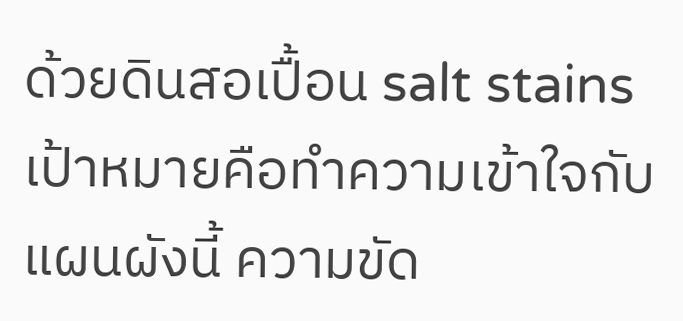ด้วยดินสอเปื้อน salt stains เป้าหมายคือทำความเข้าใจกับแผนผังนี้ ความขัด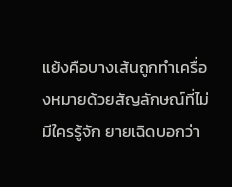แย้งคือบางเส้นถูกทำเครื่องหมายด้วยสัญลักษณ์ที่ไม่มีใครรู้จัก ยายเฉิดบอกว่า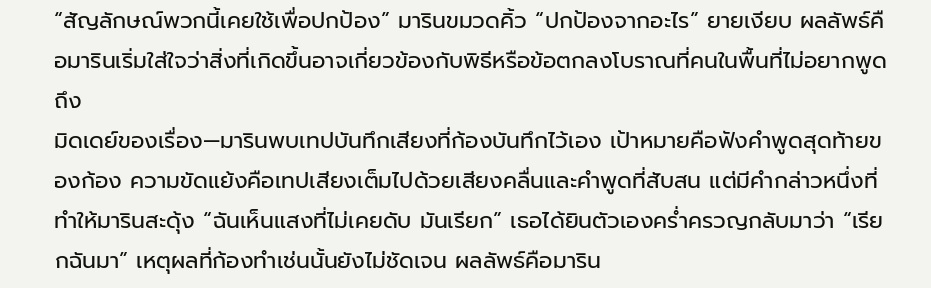“สัญลักษณ์พวกนี้เคยใช้เพื่อปกป้อง” มารินขมวดคิ้ว “ปกป้องจากอะไร” ยายเงียบ ผลลัพธ์คือมารินเริ่มใส่ใจว่าสิ่งที่เกิดขึ้นอาจเกี่ยวข้องกับพิธีหรือข้อตกลงโบราณที่คนในพื้นที่ไม่อยากพูดถึง
มิดเดย์ของเรื่อง—มารินพบเทปบันทึกเสียงที่ก้องบันทึกไว้เอง เป้าหมายคือฟังคำพูดสุดท้ายของก้อง ความขัดแย้งคือเทปเสียงเต็มไปด้วยเสียงคลื่นและคำพูดที่สับสน แต่มีคำกล่าวหนึ่งที่ทำให้มารินสะดุ้ง “ฉันเห็นแสงที่ไม่เคยดับ มันเรียก” เธอได้ยินตัวเองคร่ำครวญกลับมาว่า “เรียกฉันมา” เหตุผลที่ก้องทำเช่นนั้นยังไม่ชัดเจน ผลลัพธ์คือมาริน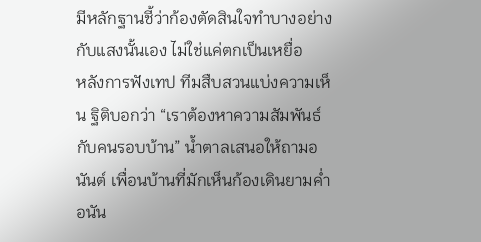มีหลักฐานชี้ว่าก้องตัดสินใจทำบางอย่างกับแสงนั้นเอง ไม่ใช่แค่ตกเป็นเหยื่อ
หลังการฟังเทป ทีมสืบสวนแบ่งความเห็น ฐิติบอกว่า “เราต้องหาความสัมพันธ์กับคนรอบบ้าน” น้ำตาลเสนอให้ถามอนันต์ เพื่อนบ้านที่มักเห็นก้องเดินยามค่ำ อนัน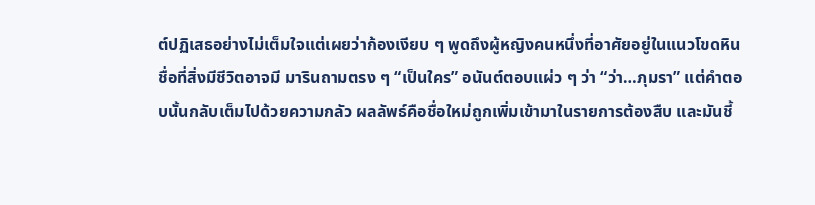ต์ปฏิเสธอย่างไม่เต็มใจแต่เผยว่าก้องเงียบ ๆ พูดถึงผู้หญิงคนหนึ่งที่อาศัยอยู่ในแนวโขดหิน ชื่อที่สิ่งมีชีวิตอาจมี มารินถามตรง ๆ “เป็นใคร” อนันต์ตอบแผ่ว ๆ ว่า “ว่า…ภุมรา” แต่คำตอบนั้นกลับเต็มไปด้วยความกลัว ผลลัพธ์คือชื่อใหม่ถูกเพิ่มเข้ามาในรายการต้องสืบ และมันชี้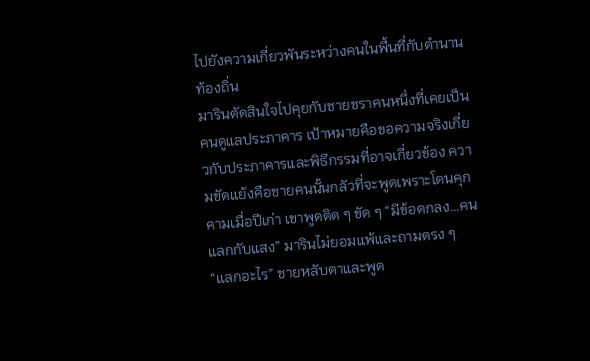ไปยังความเกี่ยวพันระหว่างคนในพื้นที่กับตำนานท้องถิ่น
มารินตัดสินใจไปคุยกับชายชราคนหนึ่งที่เคยเป็นคนดูแลประภาคาร เป้าหมายคือขอความจริงเกี่ยวกับประภาคารและพิธีกรรมที่อาจเกี่ยวข้อง ความขัดแย้งคือชายคนนั้นกลัวที่จะพูดเพราะโดนคุกคามเมื่อปีเก่า เขาพูดติด ๆ ขัด ๆ “มีข้อตกลง…คนแลกกับแสง” มารินไม่ยอมแพ้และถามตรง ๆ “แลกอะไร” ชายหลับตาและพูด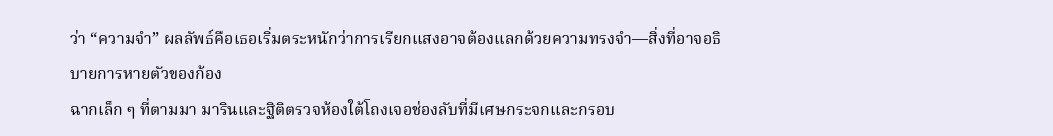ว่า “ความจำ” ผลลัพธ์คือเธอเริ่มตระหนักว่าการเรียกแสงอาจต้องแลกด้วยความทรงจำ—สิ่งที่อาจอธิบายการหายตัวของก้อง
ฉากเล็ก ๆ ที่ตามมา มารินและฐิติตรวจห้องใต้โถงเจอช่องลับที่มีเศษกระจกและกรอบ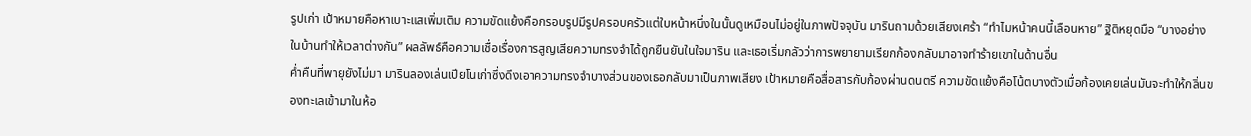รูปเก่า เป้าหมายคือหาเบาะแสเพิ่มเติม ความขัดแย้งคือกรอบรูปมีรูปครอบครัวแต่ใบหน้าหนึ่งในนั้นดูเหมือนไม่อยู่ในภาพปัจจุบัน มารินถามด้วยเสียงเศร้า “ทำไมหน้าคนนี้เลือนหาย” ฐิติหยุดมือ “บางอย่างในบ้านทำให้เวลาต่างกัน” ผลลัพธ์คือความเชื่อเรื่องการสูญเสียความทรงจำได้ถูกยืนยันในใจมาริน และเธอเริ่มกลัวว่าการพยายามเรียกก้องกลับมาอาจทำร้ายเขาในด้านอื่น
ค่ำคืนที่พายุยังไม่มา มารินลองเล่นเปียโนเก่าซึ่งดึงเอาความทรงจำบางส่วนของเธอกลับมาเป็นภาพเสียง เป้าหมายคือสื่อสารกับก้องผ่านดนตรี ความขัดแย้งคือโน้ตบางตัวเมื่อก้องเคยเล่นมันจะทำให้กลิ่นของทะเลเข้ามาในห้อ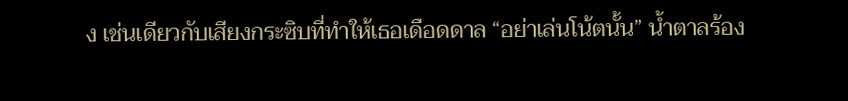ง เช่นเดียวกับเสียงกระซิบที่ทำให้เธอเดือดดาล “อย่าเล่นโน้ตนั้น” น้ำตาลร้อง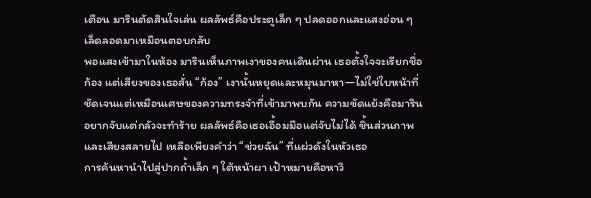เตือน มารินตัดสินใจเล่น ผลลัพธ์คือประตูเล็ก ๆ ปลดออกและแสงอ่อน ๆ เล็ดลอดมาเหมือนตอบกลับ
พอแสงเข้ามาในห้อง มารินเห็นภาพเงาของคนเดินผ่าน เธอตั้งใจจะเรียกชื่อก้อง แต่เสียงของเธอสั่น “ก้อง” เงานั้นหยุดและหมุนมาหา—ไม่ใช่ใบหน้าที่ชัดเจนแต่เหมือนเศษของความทรงจำที่เข้ามาพบกัน ความขัดแย้งคือมารินอยากจับแต่กลัวจะทำร้าย ผลลัพธ์คือเธอเอื้อมมือแต่จับไม่ได้ ชิ้นส่วนภาพและเสียงสลายไป เหลือเพียงคำว่า “ช่วยฉัน” ที่แผ่วดังในหัวเธอ
การค้นหานำไปสู่ปากถ้ำเล็ก ๆ ใต้หน้าผา เป้าหมายคือหาวิ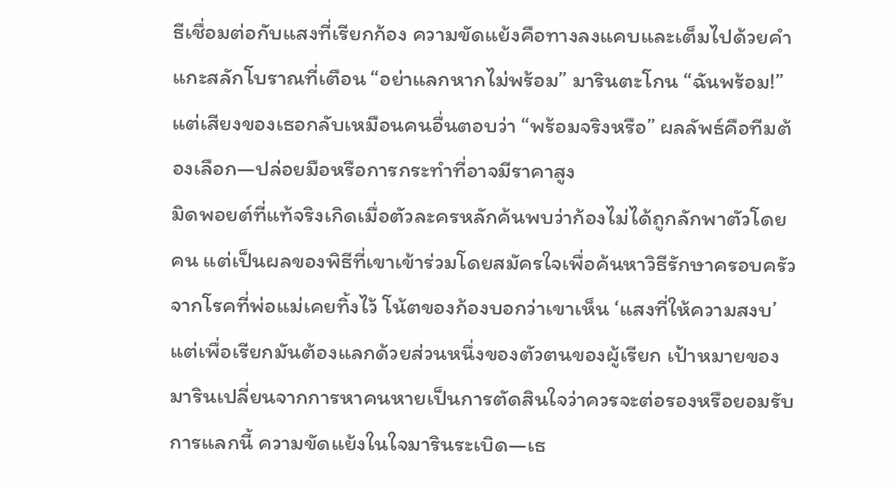ธีเชื่อมต่อกับแสงที่เรียกก้อง ความขัดแย้งคือทางลงแคบและเต็มไปด้วยคำแกะสลักโบราณที่เตือน “อย่าแลกหากไม่พร้อม” มารินตะโกน “ฉันพร้อม!” แต่เสียงของเธอกลับเหมือนคนอื่นตอบว่า “พร้อมจริงหรือ” ผลลัพธ์คือทีมต้องเลือก—ปล่อยมือหรือการกระทำที่อาจมีราคาสูง
มิดพอยต์ที่แท้จริงเกิดเมื่อตัวละครหลักค้นพบว่าก้องไม่ได้ถูกลักพาตัวโดยคน แต่เป็นผลของพิธีที่เขาเข้าร่วมโดยสมัครใจเพื่อค้นหาวิธีรักษาครอบครัวจากโรคที่พ่อแม่เคยทิ้งไว้ โน้ตของก้องบอกว่าเขาเห็น ‘แสงที่ให้ความสงบ’ แต่เพื่อเรียกมันต้องแลกด้วยส่วนหนึ่งของตัวตนของผู้เรียก เป้าหมายของมารินเปลี่ยนจากการหาคนหายเป็นการตัดสินใจว่าควรจะต่อรองหรือยอมรับการแลกนี้ ความขัดแย้งในใจมารินระเบิด—เธ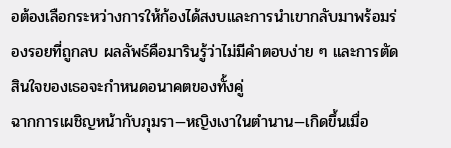อต้องเลือกระหว่างการให้ก้องได้สงบและการนำเขากลับมาพร้อมร่องรอยที่ถูกลบ ผลลัพธ์คือมารินรู้ว่าไม่มีคำตอบง่าย ๆ และการตัดสินใจของเธอจะกำหนดอนาคตของทั้งคู่
ฉากการเผชิญหน้ากับภุมรา—หญิงเงาในตำนาน—เกิดขึ้นเมื่อ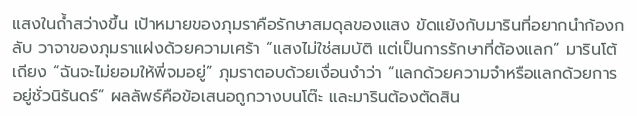แสงในถ้ำสว่างขึ้น เป้าหมายของภุมราคือรักษาสมดุลของแสง ขัดแย้งกับมารินที่อยากนำก้องกลับ วาจาของภุมราแฝงด้วยความเศร้า “แสงไม่ใช่สมบัติ แต่เป็นการรักษาที่ต้องแลก” มารินโต้เถียง “ฉันจะไม่ยอมให้พี่จมอยู่” ภุมราตอบด้วยเงื่อนงำว่า “แลกด้วยความจำหรือแลกด้วยการอยู่ชั่วนิรันดร์” ผลลัพธ์คือข้อเสนอถูกวางบนโต๊ะ และมารินต้องตัดสิน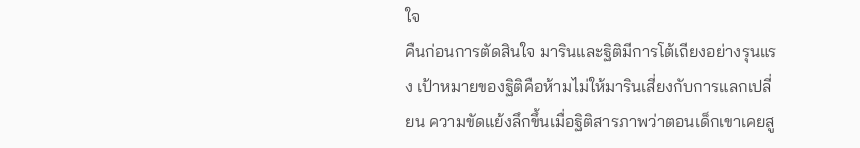ใจ
คืนก่อนการตัดสินใจ มารินและฐิติมีการโต้เถียงอย่างรุนแรง เป้าหมายของฐิติคือห้ามไม่ให้มารินเสี่ยงกับการแลกเปลี่ยน ความขัดแย้งลึกขึ้นเมื่อฐิติสารภาพว่าตอนเด็กเขาเคยสู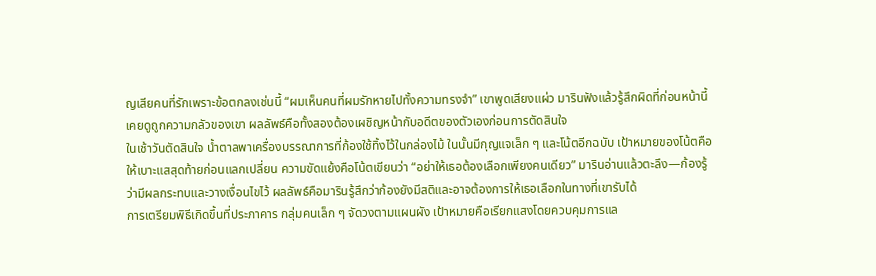ญเสียคนที่รักเพราะข้อตกลงเช่นนี้ “ผมเห็นคนที่ผมรักหายไปทั้งความทรงจำ” เขาพูดเสียงแผ่ว มารินฟังแล้วรู้สึกผิดที่ก่อนหน้านี้เคยดูถูกความกลัวของเขา ผลลัพธ์คือทั้งสองต้องเผชิญหน้ากับอดีตของตัวเองก่อนการตัดสินใจ
ในเช้าวันตัดสินใจ น้ำตาลพาเครื่องบรรณาการที่ก้องใช้ทิ้งไว้ในกล่องไม้ ในนั้นมีกุญแจเล็ก ๆ และโน้ตอีกฉบับ เป้าหมายของโน้ตคือให้เบาะแสสุดท้ายก่อนแลกเปลี่ยน ความขัดแย้งคือโน้ตเขียนว่า “อย่าให้เธอต้องเลือกเพียงคนเดียว” มารินอ่านแล้วตะลึง—ก้องรู้ว่ามีผลกระทบและวางเงื่อนไขไว้ ผลลัพธ์คือมารินรู้สึกว่าก้องยังมีสติและอาจต้องการให้เธอเลือกในทางที่เขารับได้
การเตรียมพิธีเกิดขึ้นที่ประภาคาร กลุ่มคนเล็ก ๆ จัดวงตามแผนผัง เป้าหมายคือเรียกแสงโดยควบคุมการแล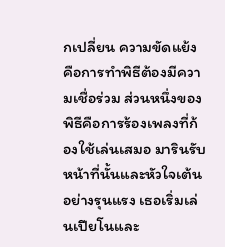กเปลี่ยน ความขัดแย้งคือการทำพิธีต้องมีความเชื่อร่วม ส่วนหนึ่งของพิธีคือการร้องเพลงที่ก้องใช้เล่นเสมอ มารินรับหน้าที่นั้นและหัวใจเต้นอย่างรุนแรง เธอเริ่มเล่นเปียโนและ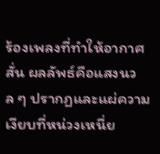ร้องเพลงที่ทำให้อากาศสั่น ผลลัพธ์คือแสงนวล ๆ ปรากฏและแผ่ความเงียบที่หน่วงเหนี่ย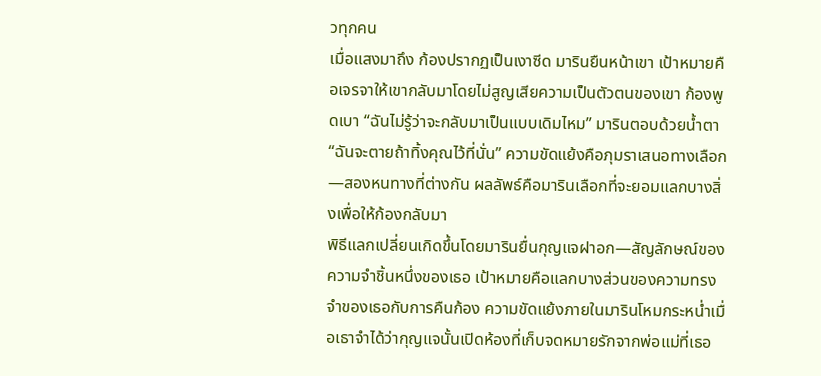วทุกคน
เมื่อแสงมาถึง ก้องปรากฏเป็นเงาซีด มารินยืนหน้าเขา เป้าหมายคือเจรจาให้เขากลับมาโดยไม่สูญเสียความเป็นตัวตนของเขา ก้องพูดเบา “ฉันไม่รู้ว่าจะกลับมาเป็นแบบเดิมไหม” มารินตอบด้วยน้ำตา “ฉันจะตายถ้าทิ้งคุณไว้ที่นั่น” ความขัดแย้งคือภุมราเสนอทางเลือก—สองหนทางที่ต่างกัน ผลลัพธ์คือมารินเลือกที่จะยอมแลกบางสิ่งเพื่อให้ก้องกลับมา
พิธีแลกเปลี่ยนเกิดขึ้นโดยมารินยื่นกุญแจฝาอก—สัญลักษณ์ของความจำชิ้นหนึ่งของเธอ เป้าหมายคือแลกบางส่วนของความทรงจำของเธอกับการคืนก้อง ความขัดแย้งภายในมารินโหมกระหน่ำเมื่อเธาจำได้ว่ากุญแจนั้นเปิดห้องที่เก็บจดหมายรักจากพ่อแม่ที่เธอ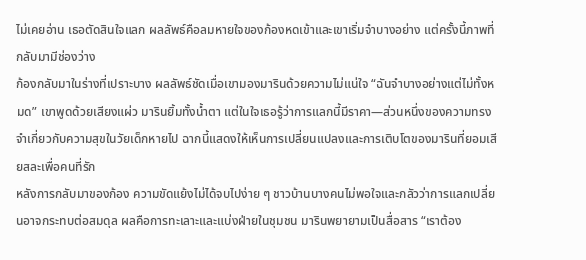ไม่เคยอ่าน เธอตัดสินใจแลก ผลลัพธ์คือลมหายใจของก้องหดเข้าและเขาเริ่มจำบางอย่าง แต่ครั้งนี้ภาพที่กลับมามีช่องว่าง
ก้องกลับมาในร่างที่เปราะบาง ผลลัพธ์ชัดเมื่อเขามองมารินด้วยความไม่แน่ใจ “ฉันจำบางอย่างแต่ไม่ทั้งหมด” เขาพูดด้วยเสียงแผ่ว มารินยิ้มทั้งน้ำตา แต่ในใจเธอรู้ว่าการแลกนี้มีราคา—ส่วนหนึ่งของความทรงจำเกี่ยวกับความสุขในวัยเด็กหายไป ฉากนี้แสดงให้เห็นการเปลี่ยนแปลงและการเติบโตของมารินที่ยอมเสียสละเพื่อคนที่รัก
หลังการกลับมาของก้อง ความขัดแย้งไม่ได้จบไปง่าย ๆ ชาวบ้านบางคนไม่พอใจและกลัวว่าการแลกเปลี่ยนอาจกระทบต่อสมดุล ผลคือการทะเลาะและแบ่งฝ่ายในชุมชน มารินพยายามเป็นสื่อสาร “เราต้อง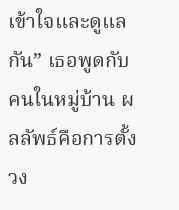เข้าใจและดูแลกัน” เธอพูดกับคนในหมู่บ้าน ผลลัพธ์คือการตั้งวง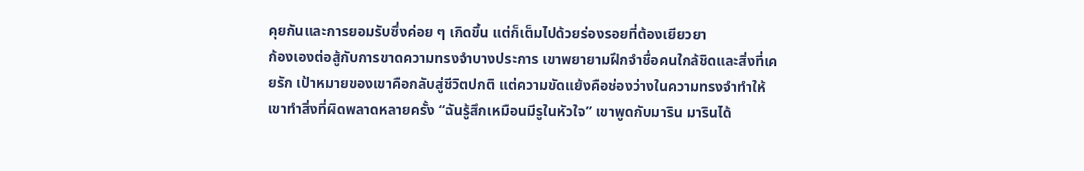คุยกันและการยอมรับซึ่งค่อย ๆ เกิดขึ้น แต่ก็เต็มไปด้วยร่องรอยที่ต้องเยียวยา
ก้องเองต่อสู้กับการขาดความทรงจำบางประการ เขาพยายามฝึกจำชื่อคนใกล้ชิดและสิ่งที่เคยรัก เป้าหมายของเขาคือกลับสู่ชีวิตปกติ แต่ความขัดแย้งคือช่องว่างในความทรงจำทำให้เขาทำสิ่งที่ผิดพลาดหลายครั้ง “ฉันรู้สึกเหมือนมีรูในหัวใจ” เขาพูดกับมาริน มารินได้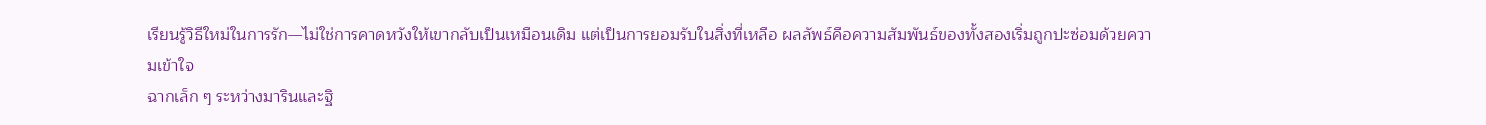เรียนรู้วิธีใหม่ในการรัก—ไม่ใช่การคาดหวังให้เขากลับเป็นเหมือนเดิม แต่เป็นการยอมรับในสิ่งที่เหลือ ผลลัพธ์คือความสัมพันธ์ของทั้งสองเริ่มถูกปะซ่อมด้วยความเข้าใจ
ฉากเล็ก ๆ ระหว่างมารินและฐิ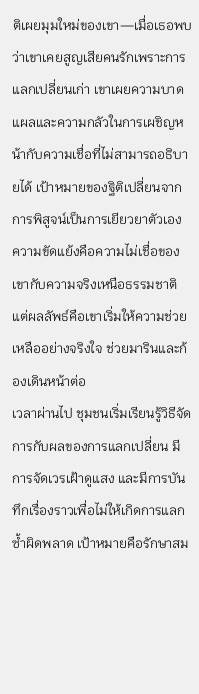ติเผยมุมใหม่ของเขา—เมื่อเธอพบว่าเขาเคยสูญเสียคนรักเพราะการแลกเปลี่ยนเก่า เขาเผยความบาดแผลและความกลัวในการเผชิญหน้ากับความเชื่อที่ไม่สามารถอธิบายได้ เป้าหมายของฐิติเปลี่ยนจากการพิสูจน์เป็นการเยียวยาตัวเอง ความขัดแย้งคือความไม่เชื่อของเขากับความจริงเหนือธรรมชาติ แต่ผลลัพธ์คือเขาเริ่มให้ความช่วยเหลืออย่างจริงใจ ช่วยมารินและก้องเดินหน้าต่อ
เวลาผ่านไป ชุมชนเริ่มเรียนรู้วิธีจัดการกับผลของการแลกเปลี่ยน มีการจัดเวรเฝ้าดูแสง และมีการบันทึกเรื่องราวเพื่อไม่ให้เกิดการแลกซ้ำผิดพลาด เป้าหมายคือรักษาสม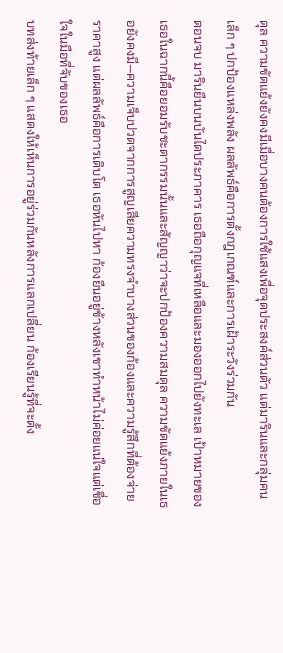ดุล ความขัดแย้งยังคงมีเมื่อบางคนต้องการใช้แสงเพื่อจุดประสงค์ส่วนตัว แต่มารินและกลุ่มคนเล็ก ๆ ปกป้องแหล่งพลัง ผลลัพธ์คือการตั้งกฎเกณฑ์และการเฝ้าระวังร่วมกัน
ตอนจบ มารินยืนบนบันไดประภาคาร เธอถือกุญแจที่เหลือและมองออกไปยังทะเล เป้าหมายของเธอในฉากนี้คือยอมรับชะตากรรมนั้นและสัญญาว่าจะปกป้องความสมดุล ความขัดแย้งภายในเธอยังคงมี—ความเจ็บปวดจากการสูญเสียความทรงจำบางส่วนของก้องและความรู้สึกที่ต้องจ่ายราคาสูง แต่ผลลัพธ์คือการเติบโต เธอหันไปหา ก้องยืนอยู่ข้างหลังเขาทำหน้าไม่ค่อยแน่ใจแต่เชื่อใจในมือที่จับของเธอ
บทส่งท้ายเล็ก ๆ แสดงให้เห็นการอยู่ร่วมกันหลังการแลกเปลี่ยน ก้องเรียนรู้ที่จะตั้ง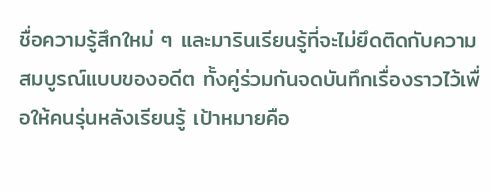ชื่อความรู้สึกใหม่ ๆ และมารินเรียนรู้ที่จะไม่ยึดติดกับความสมบูรณ์แบบของอดีต ทั้งคู่ร่วมกันจดบันทึกเรื่องราวไว้เพื่อให้คนรุ่นหลังเรียนรู้ เป้าหมายคือ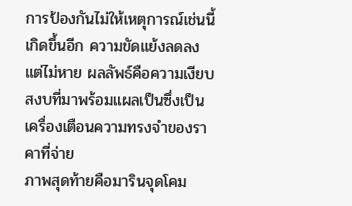การป้องกันไม่ให้เหตุการณ์เช่นนี้เกิดขึ้นอีก ความขัดแย้งลดลงแต่ไม่หาย ผลลัพธ์คือความเงียบสงบที่มาพร้อมแผลเป็นซึ่งเป็นเครื่องเตือนความทรงจำของราคาที่จ่าย
ภาพสุดท้ายคือมารินจุดโคม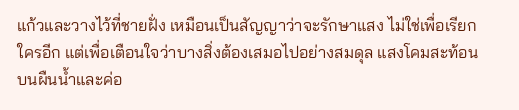แก้วและวางไว้ที่ชายฝั่ง เหมือนเป็นสัญญาว่าจะรักษาแสง ไม่ใช่เพื่อเรียกใครอีก แต่เพื่อเตือนใจว่าบางสิ่งต้องเสมอไปอย่างสมดุล แสงโคมสะท้อนบนผืนน้ำและค่อ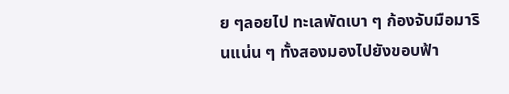ย ๆลอยไป ทะเลพัดเบา ๆ ก้องจับมือมารินแน่น ๆ ทั้งสองมองไปยังขอบฟ้า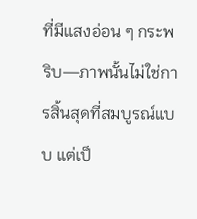ที่มีแสงอ่อน ๆ กระพริบ—ภาพนั้นไม่ใช่การสิ้นสุดที่สมบูรณ์แบบ แต่เป็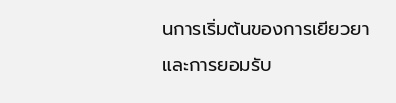นการเริ่มต้นของการเยียวยาและการยอมรับ